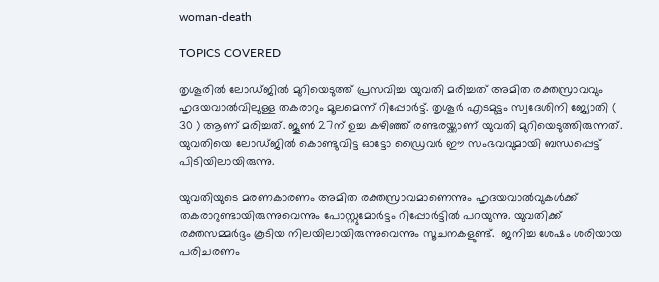woman-death

TOPICS COVERED

തൃശൂരിൽ ലോഡ്ജിൽ മുറിയെടുത്ത് പ്രസവിച്ച യുവതി മരിച്ചത് അമിത രക്തസ്രാവവും ഹൃദയവാല്‍വിലുള്ള തകരാറും മൂലമെന്ന് റിപ്പോര്‍ട്ട്. തൃശൂർ എടമുട്ടം സ്വദേശിനി ജ്യോതി ( 30 ) ആണ് മരിച്ചത്. ജൂണ്‍ 27ന് ഉച്ച കഴിഞ്ഞ് രണ്ടരയ്ക്കാണ് യുവതി മുറിയെടുത്തിരുന്നത്. യുവതിയെ ലോഡ്ജില്‍ കൊണ്ടുവിട്ട ഓട്ടോ ഡ്രൈവര്‍ ഈ സംഭവവുമായി ബന്ധപ്പെട്ട് പിടിയിലായിരുന്നു.

യുവതിയുടെ മരണകാരണം അമിത രക്തസ്രാവമാണെന്നും ഹൃദയവാല്‍വുകള്‍ക്ക് തകരാറുണ്ടായിരുന്നുവെന്നും പോസ്റ്റുമോര്‍ട്ടം റിപ്പോര്‍ട്ടില്‍ പറയുന്നു. യുവതിക്ക് രക്തസമ്മര്‍ദ്ദം കൂടിയ നിലയിലായിരുന്നുവെന്നും സൂചനകളുണ്ട്.  ജനിച്ച ശേഷം ശരിയായ പരിചരണം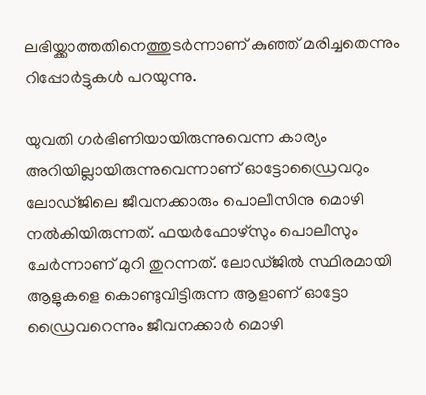ലഭിയ്ക്കാത്തതിനെത്തുടര്‍ന്നാണ് കുഞ്ഞ് മരിച്ചതെന്നും റിപ്പോര്‍ട്ടുകള്‍ പറയുന്നു.

യുവതി ഗര്‍ഭിണിയായിരുന്നുവെന്ന കാര്യം അറിയില്ലായിരുന്നുവെന്നാണ് ഓട്ടോഡ്രൈവറും ലോഡ്ജിലെ ജീവനക്കാരും പൊലീസിനു മൊഴി നല്‍കിയിരുന്നത്. ഫയർഫോഴ്‌സും പൊലീസും ചേർന്നാണ് മുറി തുറന്നത്. ലോഡ്ജില്‍ സ്ഥിരമായി ആളുകളെ കൊണ്ടുവിട്ടിരുന്ന ആളാണ് ഓട്ടോ ഡ്രൈവറെന്നും ജീവനക്കാര്‍ മൊഴി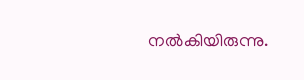നല്‍കിയിരുന്നു.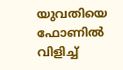യുവതിയെ ഫോണില്‍ വിളിച്ച്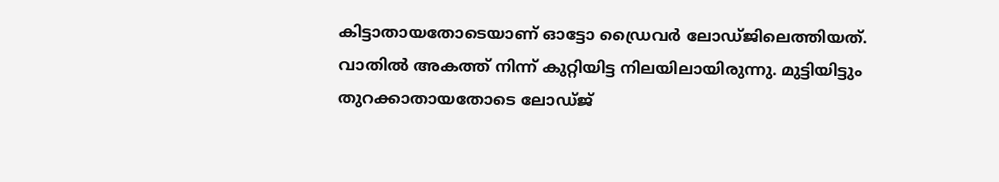കിട്ടാതായതോടെയാണ് ഓട്ടോ ഡ്രൈവര്‍ ലോഡ്ജിലെത്തിയത്. വാതില്‍ അകത്ത് നിന്ന് കുറ്റിയിട്ട നിലയിലായിരുന്നു. മുട്ടിയിട്ടും തുറക്കാതായതോടെ ലോഡ്ജ്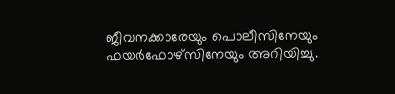ജീവനക്കാരേയും പൊലീസിനേയും ഫയര്‍ഫോഴ്സിനേയും അറിയിച്ചു.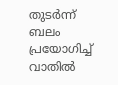തുടര്‍ന്ന് ബലം പ്രയോഗിച്ച് വാതില്‍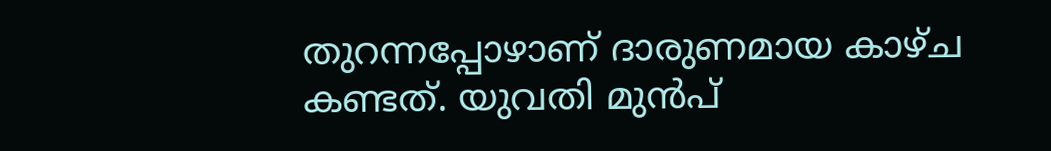തുറന്നപ്പോഴാണ് ദാരുണമായ കാഴ്ച കണ്ടത്. യുവതി മുന്‍പ്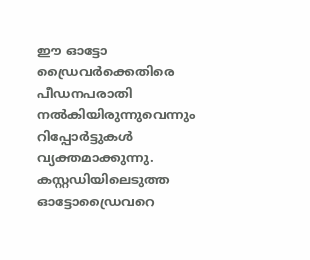ഈ ഓട്ടോ ഡ്രൈവര്‍ക്കെതിരെ പീഡനപരാതി നല്‍കിയിരുന്നുവെന്നും റിപ്പോര്‍ട്ടുകള്‍ വ്യക്തമാക്കുന്നു. കസ്റ്റഡിയിലെടുത്ത ഓട്ടോഡ്രൈവറെ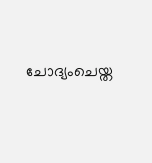ചോദ്യംചെയ്ത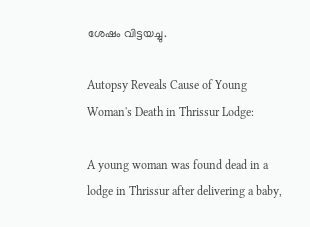ശേഷം വിട്ടയച്ചു.

Autopsy Reveals Cause of Young Woman's Death in Thrissur Lodge:

A young woman was found dead in a lodge in Thrissur after delivering a baby,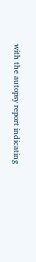with the autopsy report indicating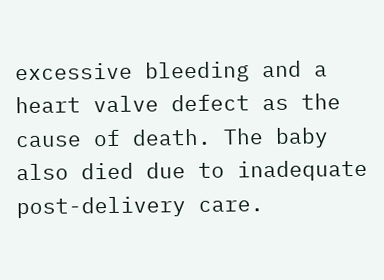excessive bleeding and a heart valve defect as the cause of death. The baby also died due to inadequate post-delivery care.